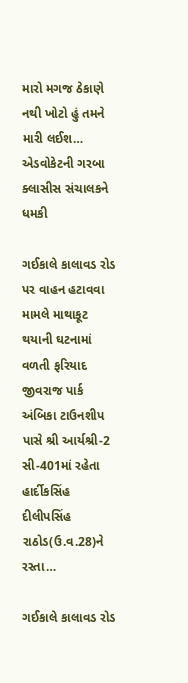મારો મગજ ઠેકાણે નથી ખોટો હું તમને મારી લઈશ… એડવોકેટની ગરબા ક્લાસીસ સંચાલકને ધમકી

ગઈકાલે કાલાવડ રોડ પર વાહન હટાવવા મામલે માથાકૂટ થયાની ઘટનામાં વળતી ફરિયાદ જીવરાજ પાર્ક અંબિકા ટાઉનશીપ પાસે શ્રી આર્યશ્રી-2 સી-401માં રહેતા હાર્દીકસિંહ દીલીપસિંહ રાઠોડ(ઉ.વ.28)ને રસ્તા…

ગઈકાલે કાલાવડ રોડ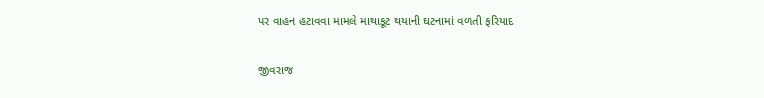પર વાહન હટાવવા મામલે માથાકૂટ થયાની ઘટનામાં વળતી ફરિયાદ

જીવરાજ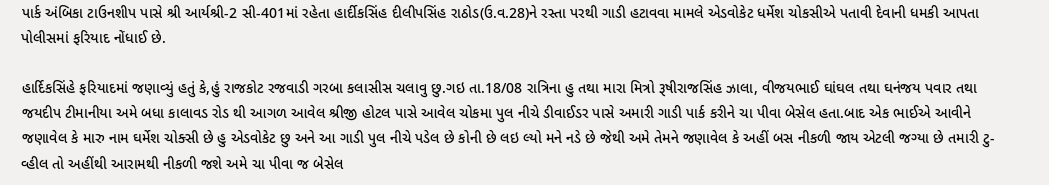પાર્ક અંબિકા ટાઉનશીપ પાસે શ્રી આર્યશ્રી-2 સી-401માં રહેતા હાર્દીકસિંહ દીલીપસિંહ રાઠોડ(ઉ.વ.28)ને રસ્તા પરથી ગાડી હટાવવા મામલે એડવોકેટ ધર્મેશ ચોકસીએ પતાવી દેવાની ધમકી આપતા પોલીસમાં ફરિયાદ નોંધાઈ છે.

હાર્દિકસિંહે ફરિયાદમાં જણાવ્યું હતું કે,હું રાજકોટ રજવાડી ગરબા કલાસીસ ચલાવુ છુ.ગઇ તા.18/08 રાત્રિના હુ તથા મારા મિત્રો રૂષીરાજસિંહ ઝાલા, વીજયભાઈ ઘાંઘલ તથા ઘનંજય પવાર તથા જયદીપ ટીમાનીયા અમે બધા કાલાવડ રોડ થી આગળ આવેલ શ્રીજી હોટલ પાસે આવેલ ચોકમા પુલ નીચે ડીવાઈડર પાસે અમારી ગાડી પાર્ક કરીને ચા પીવા બેસેલ હતા.બાદ એક ભાઈએ આવીને જણાવેલ કે મારુ નામ ઘર્મેશ ચોક્સી છે હુ એડવોકેટ છુ અને આ ગાડી પુલ નીચે પડેલ છે કોની છે લઇ લ્યો મને નડે છે જેથી અમે તેમને જણાવેલ કે અહીં બસ નીકળી જાય એટલી જગ્યા છે તમારી ટુ-વ્હીલ તો અહીંથી આરામથી નીકળી જશે અમે ચા પીવા જ બેસેલ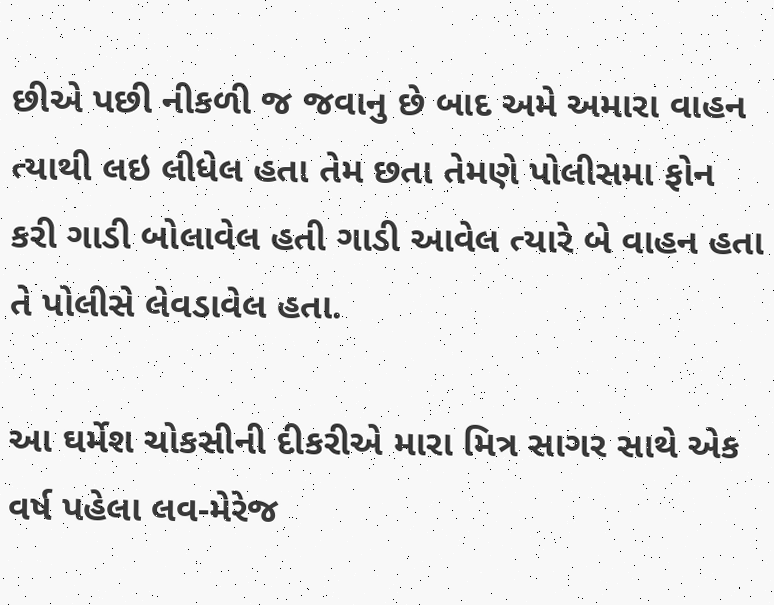છીએ પછી નીકળી જ જવાનુ છે બાદ અમે અમારા વાહન ત્યાથી લઇ લીધેલ હતા તેમ છતા તેમણે પોલીસમા ફોન કરી ગાડી બોલાવેલ હતી ગાડી આવેલ ત્યારે બે વાહન હતા તે પોલીસે લેવડાવેલ હતા.

આ ઘર્મેશ ચોકસીની દીકરીએ મારા મિત્ર સાગર સાથે એક વર્ષ પહેલા લવ-મેરેજ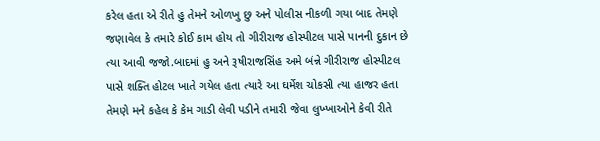કરેલ હતા એ રીતે હુ તેમને ઓળખુ છુ અને પોલીસ નીકળી ગયા બાદ તેમણે જણાવેલ કે તમારે કોઈ કામ હોય તો ગીરીરાજ હોસ્પીટલ પાસે પાનની દુકાન છે ત્યા આવી જજો.બાદમાં હુ અને રૂષીરાજસિંહ અમે બંન્ને ગીરીરાજ હોસ્પીટલ પાસે શક્તિ હોટલ ખાતે ગયેલ હતા ત્યારે આ ઘર્મેશ ચોકસી ત્યા હાજર હતા તેમણે મને કહેલ કે કેમ ગાડી લેવી પડીને તમારી જેવા લુખ્ખાઓને કેવી રીતે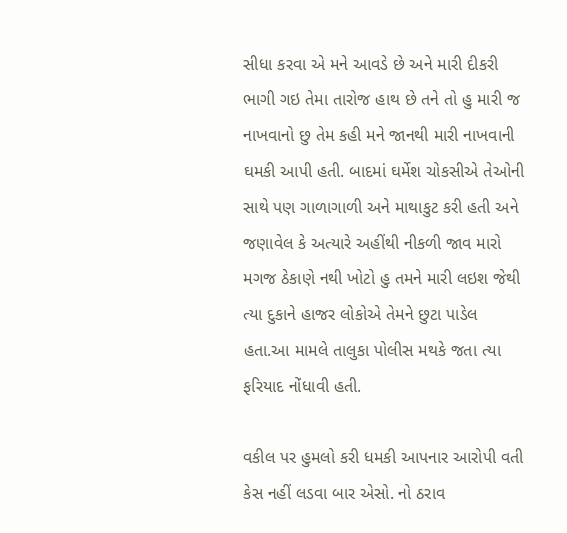સીધા કરવા એ મને આવડે છે અને મારી દીકરી ભાગી ગઇ તેમા તારોજ હાથ છે તને તો હુ મારી જ નાખવાનો છુ તેમ કહી મને જાનથી મારી નાખવાની ઘમકી આપી હતી. બાદમાં ઘર્મેશ ચોકસીએ તેઓની સાથે પણ ગાળાગાળી અને માથાકુટ કરી હતી અને જણાવેલ કે અત્યારે અહીંથી નીકળી જાવ મારો મગજ ઠેકાણે નથી ખોટો હુ તમને મારી લઇશ જેથી ત્યા દુકાને હાજર લોકોએ તેમને છુટા પાડેલ હતા.આ મામલે તાલુકા પોલીસ મથકે જતા ત્યા ફરિયાદ નોંધાવી હતી.

વકીલ પર હુમલો કરી ધમકી આપનાર આરોપી વતી કેસ નહીં લડવા બાર એસો. નો ઠરાવ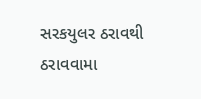સરકયુલર ઠરાવથી ઠરાવવામા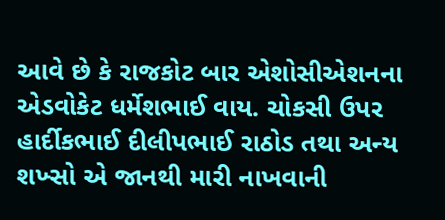આવે છે કે રાજકોટ બાર એશોસીએશનના એડવોકેટ ધર્મેશભાઈ વાય. ચોકસી ઉપર હાર્દીકભાઈ દીલીપભાઈ રાઠોડ તથા અન્ય શખ્સો એ જાનથી મારી નાખવાની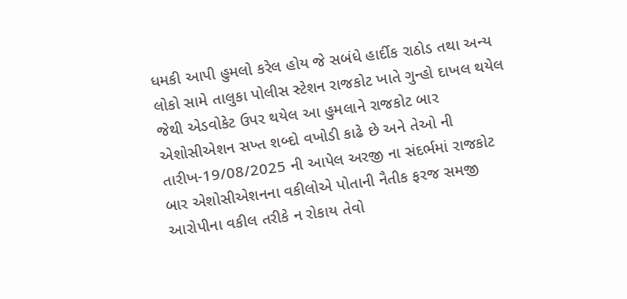ધમકી આપી હુમલો કરેલ હોય જે સબંધે હાર્દીક રાઠોડ તથા અન્ય લોકો સામે તાલુકા પોલીસ સ્ટેશન રાજકોટ ખાતે ગુન્હો દાખલ થયેલ જેથી એડવોકેટ ઉપર થયેલ આ હુમલાને રાજકોટ બાર એશોસીએશન સખ્ત શબ્દો વખોડી કાઢે છે અને તેઓ ની તારીખ-19/08/2025 ની આપેલ અરજી ના સંદર્ભમાં રાજકોટ બાર એશોસીએશનના વકીલોએ પોતાની નૈતીક ફરજ સમજી આરોપીના વકીલ તરીકે ન રોકાય તેવો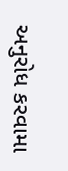અનુરોધ કરવામા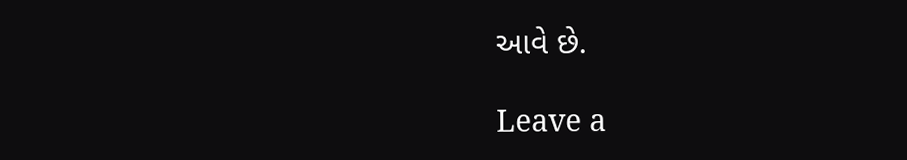આવે છે.

Leave a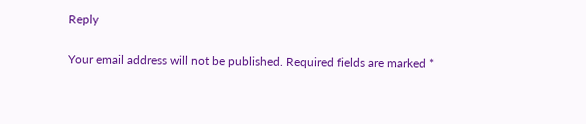Reply

Your email address will not be published. Required fields are marked *